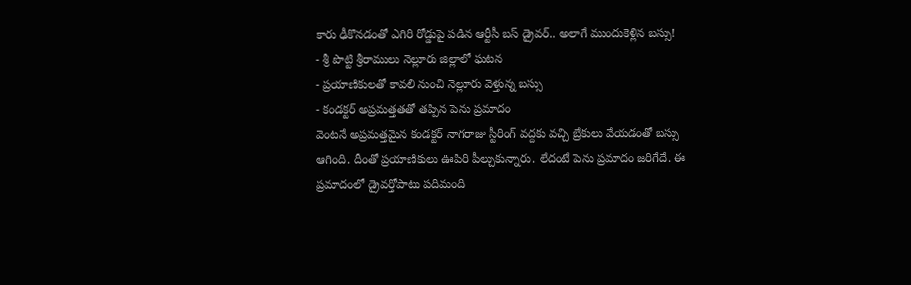కారు ఢీకొనడంతో ఎగిరి రోడ్డుపై పడిన ఆర్టీసీ బస్ డ్రైవర్.. అలాగే ముందుకెళ్లిన బస్సు!
- శ్రీ పొట్టి శ్రీరాములు నెల్లూరు జిల్లాలో ఘటన
- ప్రయాణికులతో కావలి నుంచి నెల్లూరు వెళ్తున్న బస్సు
- కండక్టర్ అప్రమత్తతతో తప్పిన పెను ప్రమాదం
వెంటనే అప్రమత్తమైన కండక్టర్ నాగరాజు స్టీరింగ్ వద్దకు వచ్చి బ్రేకులు వేయడంతో బస్సు ఆగింది. దీంతో ప్రయాణికులు ఊపిరి పీల్చుకున్నారు. లేదంటే పెను ప్రమాదం జరిగేదే. ఈ ప్రమాదంలో డ్రైవర్తోపాటు పదిమంది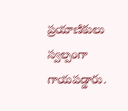ప్రయాణికులు స్వల్పంగా గాయపడ్డారు.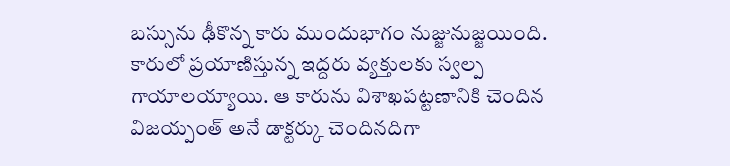బస్సును ఢీకొన్న కారు ముందుభాగం నుజ్జునుజ్జయింది. కారులో ప్రయాణిస్తున్న ఇద్దరు వ్యక్తులకు స్వల్ప గాయాలయ్యాయి. ఆ కారును విశాఖపట్టణానికి చెందిన విజయ్పంత్ అనే డాక్టర్కు చెందినదిగా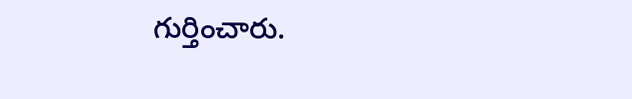గుర్తించారు.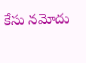కేసు నమోదు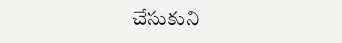చేసుకుని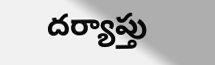దర్యాప్తు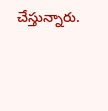చేస్తున్నారు.